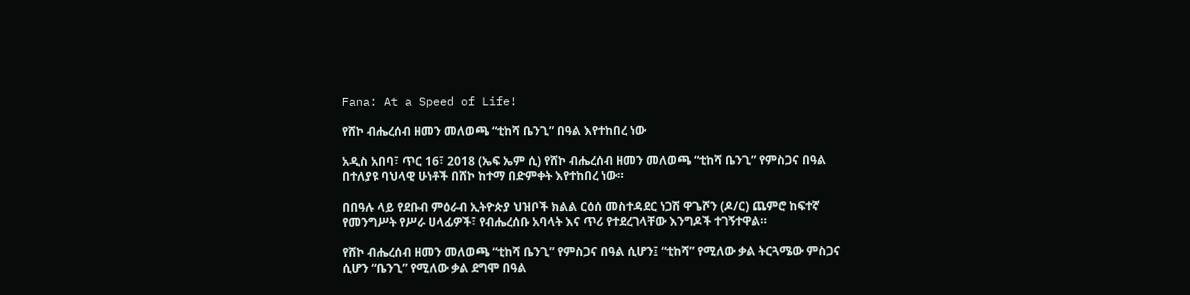Fana: At a Speed of Life!

የሸኮ ብሔረሰብ ዘመን መለወጫ “ቲከሻ ቤንጊ” በዓል እየተከበረ ነው

አዲስ አበባ፣ ጥር 16፣ 2018 (ኤፍ ኤም ሲ) የሸኮ ብሔረሰብ ዘመን መለወጫ “ቲከሻ ቤንጊ” የምስጋና በዓል በተለያዩ ባህላዊ ሁነቶች በሸኮ ከተማ በድምቀት እየተከበረ ነው።

በበዓሉ ላይ የደቡብ ምዕራብ ኢትዮጵያ ህዝቦች ክልል ርዕሰ መስተዳደር ነጋሽ ዋጌሾን (ዶ/ር) ጨምሮ ከፍተኛ የመንግሥት የሥራ ሀላፊዎች፣ የብሔረሰቡ አባላት እና ጥሪ የተደረገላቸው እንግዶች ተገኝተዋል።

የሸኮ ብሔረሰብ ዘመን መለወጫ “ቲከሻ ቤንጊ” የምስጋና በዓል ሲሆን፤ “ቲከሻ” የሚለው ቃል ትርጓሜው ምስጋና ሲሆን “ቤንጊ” የሚለው ቃል ደግሞ በዓል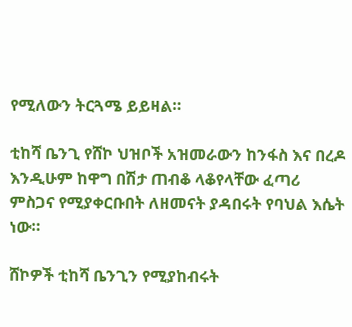የሚለውን ትርጓሜ ይይዛል።

ቲከሻ ቤንጊ የሸኮ ህዝቦች አዝመራውን ከንፋስ እና በረዶ እንዲሁም ከዋግ በሽታ ጠብቆ ላቆየላቸው ፈጣሪ ምስጋና የሚያቀርቡበት ለዘመናት ያዳበሩት የባህል እሴት ነው።

ሸኮዎች ቲከሻ ቤንጊን የሚያከብሩት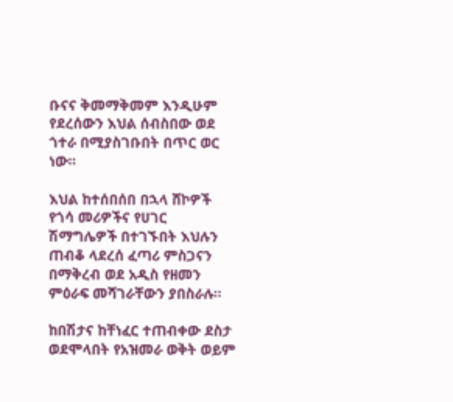ቡናና ቅመማቅመም እንዲሁም የደረሰውን እህል ሰብስበው ወደ ጎተራ በሚያስገቡበት በጥር ወር ነው።

እህል ከተሰበሰበ በኋላ ሸኮዎች የጎሳ መሪዎችና የሀገር ሽማግሌዎች በተገኙበት እህሉን ጠብቆ ላደረሰ ፈጣሪ ምስጋናን በማቅረብ ወደ አዲስ የዘመን ምዕራፍ መሻገራቸውን ያበስራሉ፡፡

ከበሽታና ከቸነፈር ተጠብቀው ደስታ ወደሞላበት የአዝመራ ወቅት ወይም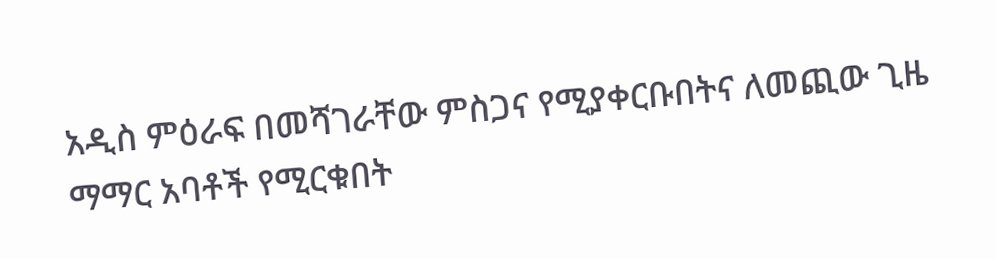አዲስ ምዕራፍ በመሻገራቸው ምስጋና የሚያቀርቡበትና ለመጪው ጊዜ ማማር አባቶች የሚርቁበት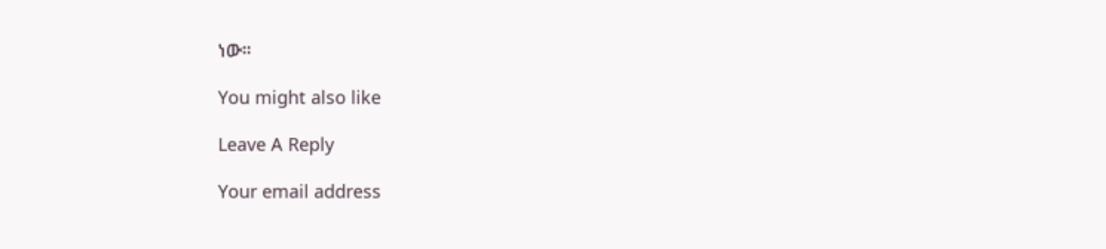ነው።

You might also like

Leave A Reply

Your email address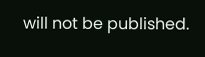will not be published.